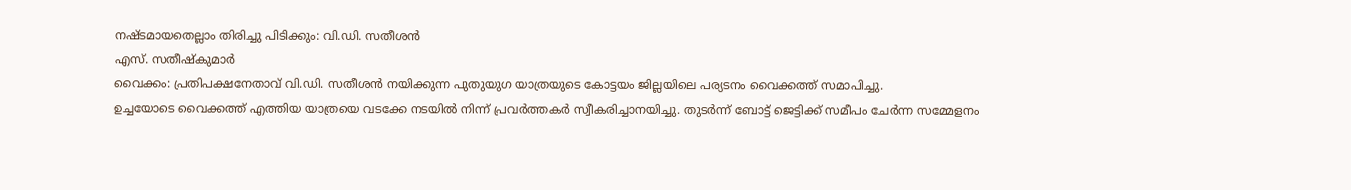നഷ്ടമായതെല്ലാം തിരിച്ചു പിടിക്കും: വി.ഡി. സതീശൻ
എസ്. സതീഷ്കുമാർ
വൈക്കം: പ്രതിപക്ഷനേതാവ് വി.ഡി. സതീശൻ നയിക്കുന്ന പുതുയുഗ യാത്രയുടെ കോട്ടയം ജില്ലയിലെ പര്യടനം വൈക്കത്ത് സമാപിച്ചു.
ഉച്ചയോടെ വൈക്കത്ത് എത്തിയ യാത്രയെ വടക്കേ നടയിൽ നിന്ന് പ്രവർത്തകർ സ്വീകരിച്ചാനയിച്ചു. തുടർന്ന് ബോട്ട് ജെട്ടിക്ക് സമീപം ചേർന്ന സമ്മേളനം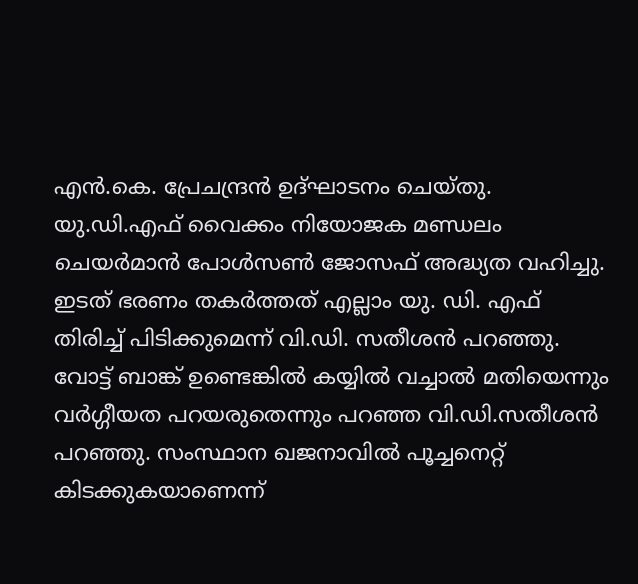എൻ.കെ. പ്രേചന്ദ്രൻ ഉദ്ഘാടനം ചെയ്തു. യു.ഡി.എഫ് വൈക്കം നിയോജക മണ്ഡലം ചെയർമാൻ പോൾസൺ ജോസഫ് അദ്ധ്യത വഹിച്ചു.
ഇടത് ഭരണം തകർത്തത് എല്ലാം യു. ഡി. എഫ് തിരിച്ച് പിടിക്കുമെന്ന് വി.ഡി. സതീശൻ പറഞ്ഞു. വോട്ട് ബാങ്ക് ഉണ്ടെങ്കിൽ കയ്യിൽ വച്ചാൽ മതിയെന്നും വർഗ്ഗീയത പറയരുതെന്നും പറഞ്ഞ വി.ഡി.സതീശൻ പറഞ്ഞു. സംസ്ഥാന ഖജനാവിൽ പൂച്ചനെറ്റ് കിടക്കുകയാണെന്ന്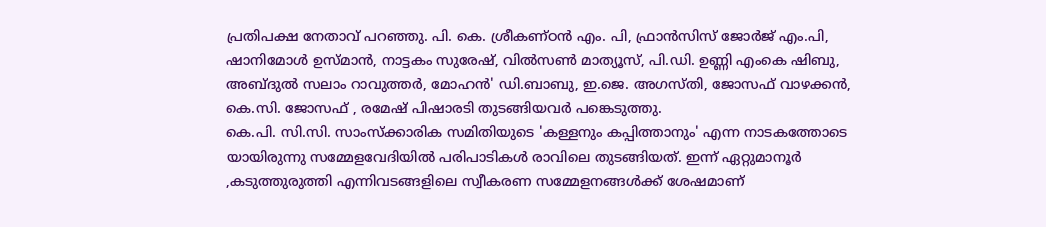പ്രതിപക്ഷ നേതാവ് പറഞ്ഞു. പി. കെ. ശ്രീകണ്ഠൻ എം. പി, ഫ്രാൻസിസ് ജോർജ് എം.പി, ഷാനിമോൾ ഉസ്മാൻ, നാട്ടകം സുരേഷ്, വിൽസൺ മാത്യൂസ്, പി.ഡി. ഉണ്ണി എംകെ ഷിബു, അബ്ദുൽ സലാം റാവുത്തർ, മോഹൻ' ഡി.ബാബു, ഇ.ജെ. അഗസ്തി, ജോസഫ് വാഴക്കൻ, കെ.സി. ജോസഫ് , രമേഷ് പിഷാരടി തുടങ്ങിയവർ പങ്കെടുത്തു.
കെ.പി. സി.സി. സാംസ്ക്കാരിക സമിതിയുടെ 'കള്ളനും കപ്പിത്താനും' എന്ന നാടകത്തോടെ യായിരുന്നു സമ്മേളവേദിയിൽ പരിപാടികൾ രാവിലെ തുടങ്ങിയത്. ഇന്ന് ഏറ്റുമാനൂർ ,കടുത്തുരുത്തി എന്നിവടങ്ങളിലെ സ്വീകരണ സമ്മേളനങ്ങൾക്ക് ശേഷമാണ്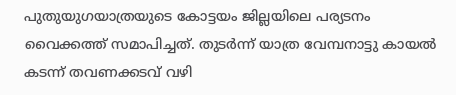പുതുയുഗയാത്രയുടെ കോട്ടയം ജില്ലയിലെ പര്യടനം വൈക്കത്ത് സമാപിച്ചത്. തുടർന്ന് യാത്ര വേമ്പനാട്ടു കായൽ കടന്ന് തവണക്കടവ് വഴി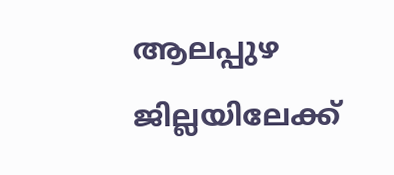ആലപ്പുഴ ജില്ലയിലേക്ക്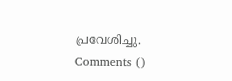പ്രവേശിച്ചു.
Comments ()